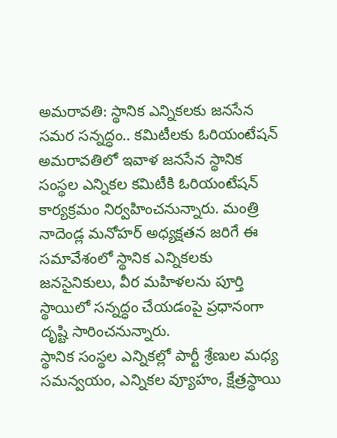అమరావతి: స్థానిక ఎన్నికలకు జనసేన సమర సన్నద్ధం.. కమిటీలకు ఓరియంటేషన్
అమరావతిలో ఇవాళ జనసేన స్థానిక సంస్థల ఎన్నికల కమిటీకి ఓరియంటేషన్ కార్యక్రమం నిర్వహించనున్నారు. మంత్రి నాదెండ్ల మనోహర్ అధ్యక్షతన జరిగే ఈ సమావేశంలో స్థానిక ఎన్నికలకు జనసైనికులు, వీర మహిళలను పూర్తి స్థాయిలో సన్నద్ధం చేయడంపై ప్రధానంగా దృష్టి సారించనున్నారు.
స్థానిక సంస్థల ఎన్నికల్లో పార్టీ శ్రేణుల మధ్య సమన్వయం, ఎన్నికల వ్యూహం, క్షేత్రస్థాయి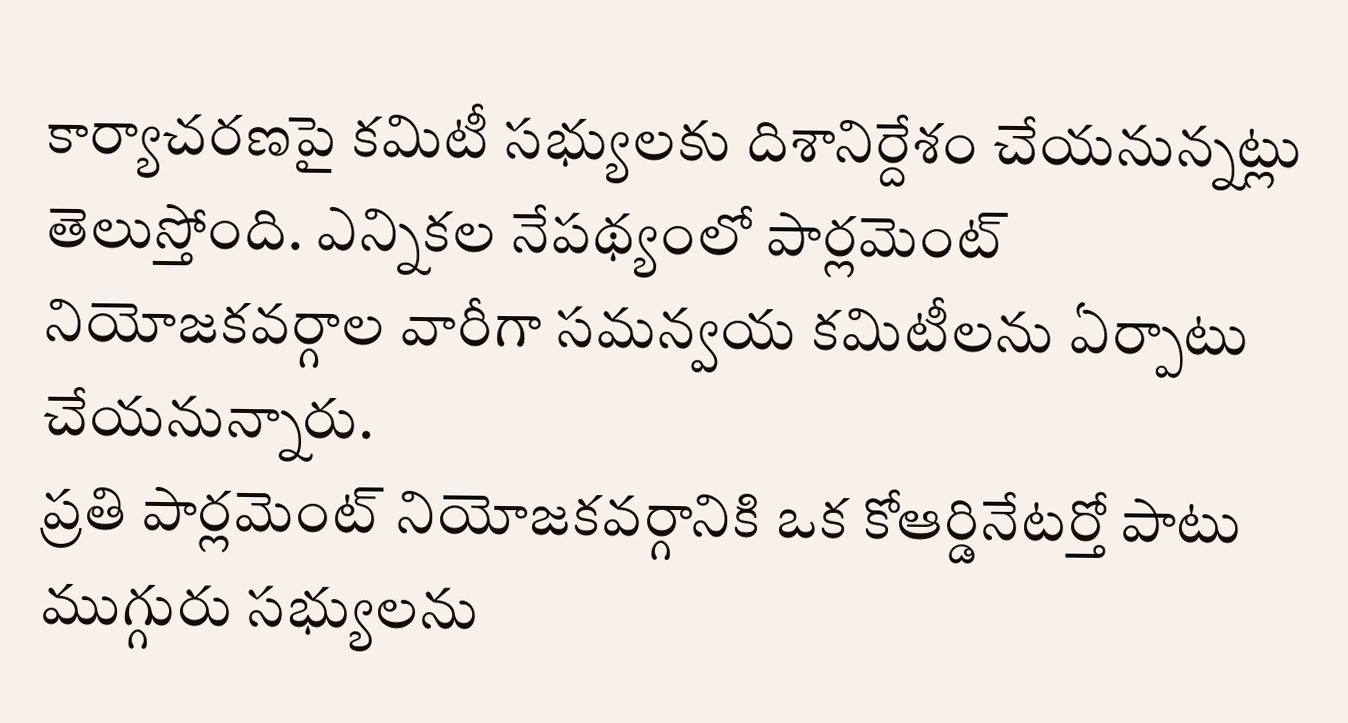కార్యాచరణపై కమిటీ సభ్యులకు దిశానిర్దేశం చేయనున్నట్లు తెలుస్తోంది. ఎన్నికల నేపథ్యంలో పార్లమెంట్ నియోజకవర్గాల వారీగా సమన్వయ కమిటీలను ఏర్పాటు చేయనున్నారు.
ప్రతి పార్లమెంట్ నియోజకవర్గానికి ఒక కోఆర్డినేటర్తో పాటు ముగ్గురు సభ్యులను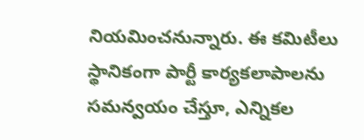నియమించనున్నారు. ఈ కమిటీలు స్థానికంగా పార్టీ కార్యకలాపాలను సమన్వయం చేస్తూ, ఎన్నికల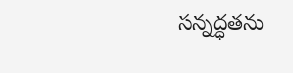సన్నద్ధతను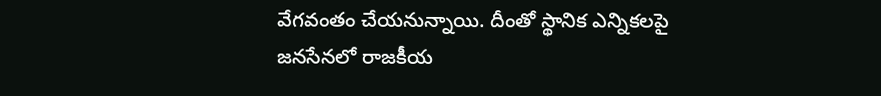వేగవంతం చేయనున్నాయి. దీంతో స్థానిక ఎన్నికలపై జనసేనలో రాజకీయ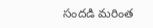సందడి మరింత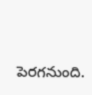పెరగనుంది.